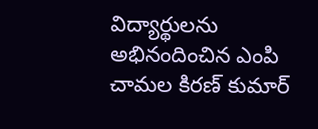విద్యార్థులను అభినందించిన ఎంపి చామల కిరణ్ కుమార్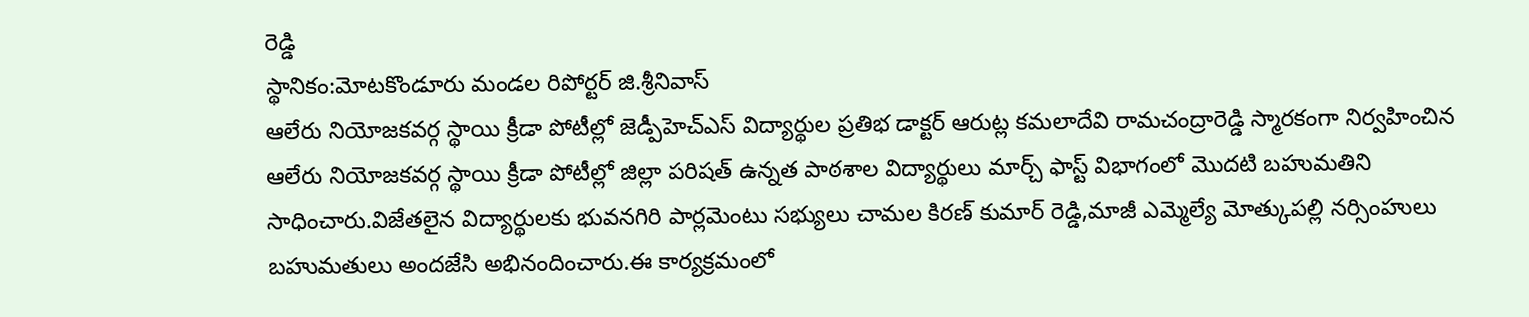రెడ్డి
స్థానికం:మోటకొండూరు మండల రిపోర్టర్ జి.శ్రీనివాస్
ఆలేరు నియోజకవర్గ స్థాయి క్రీడా పోటీల్లో జెడ్పీహెచ్ఎస్ విద్యార్థుల ప్రతిభ డాక్టర్ ఆరుట్ల కమలాదేవి రామచంద్రారెడ్డి స్మారకంగా నిర్వహించిన ఆలేరు నియోజకవర్గ స్థాయి క్రీడా పోటీల్లో జిల్లా పరిషత్ ఉన్నత పాఠశాల విద్యార్థులు మార్చ్ ఫాస్ట్ విభాగంలో మొదటి బహుమతిని సాధించారు.విజేతలైన విద్యార్థులకు భువనగిరి పార్లమెంటు సభ్యులు చామల కిరణ్ కుమార్ రెడ్డి,మాజీ ఎమ్మెల్యే మోత్కుపల్లి నర్సింహులు బహుమతులు అందజేసి అభినందించారు.ఈ కార్యక్రమంలో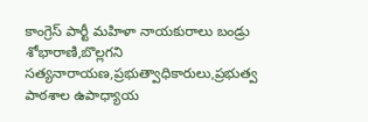కాంగ్రెస్ పార్టీ మహిళా నాయకురాలు బండ్రు శోభారాణి,బొల్లగని సత్యనారాయణ,ప్రభుత్వాధికారులు,ప్రభుత్వ పాఠశాల ఉపాధ్యాయ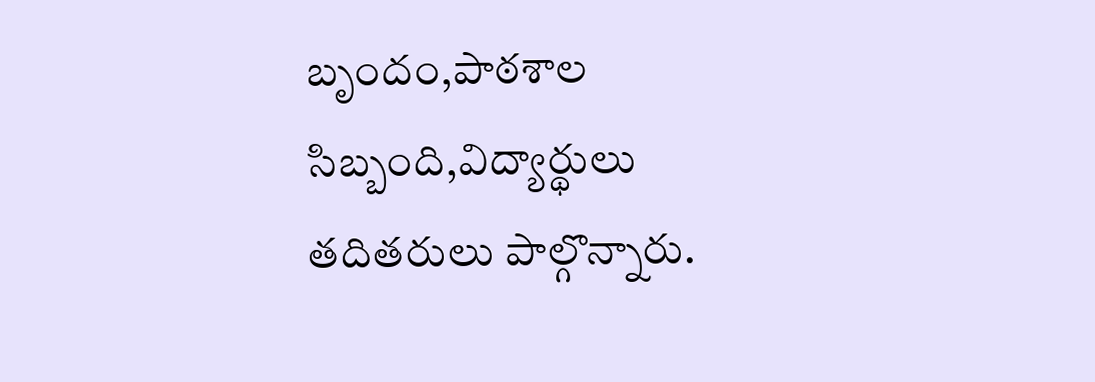బృందం,పాఠశాల సిబ్బంది,విద్యార్థులు తదితరులు పాల్గొన్నారు.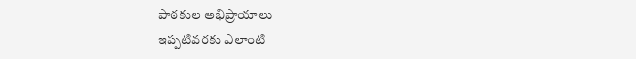పాఠకుల అభిప్రాయాలు
ఇప్పటివరకు ఎలాంటి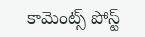కామెంట్స్ పోస్ట్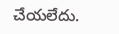చేయలేదు.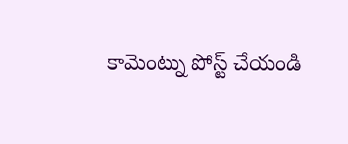కామెంట్ను పోస్ట్ చేయండి